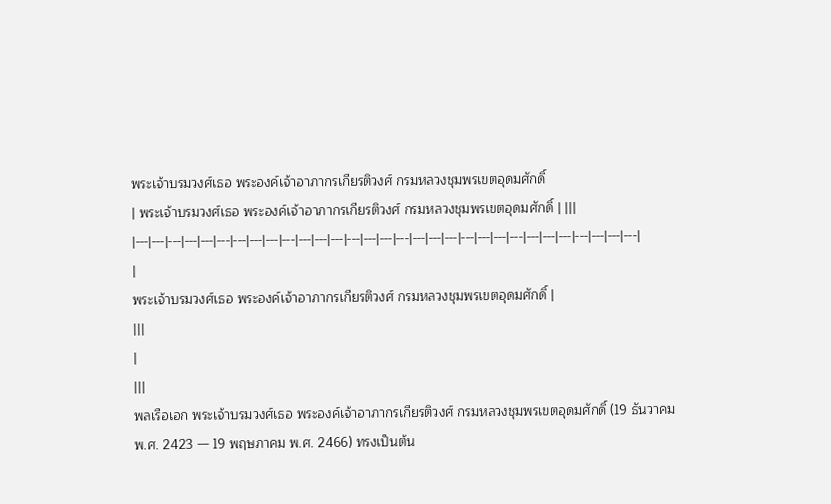พระเจ้าบรมวงศ์เธอ พระองค์เจ้าอาภากรเกียรติวงศ์ กรมหลวงชุมพรเขตอุดมศักดิ์
| พระเจ้าบรมวงศ์เธอ พระองค์เจ้าอาภากรเกียรติวงศ์ กรมหลวงชุมพรเขตอุดมศักดิ์ | |||
|---|---|---|---|---|---|---|---|---|---|---|---|---|---|---|---|---|---|---|---|---|---|---|---|---|---|---|---|---|---|---|
|
พระเจ้าบรมวงศ์เธอ พระองค์เจ้าอาภากรเกียรติวงศ์ กรมหลวงชุมพรเขตอุดมศักดิ์ |
|||
|
|||
พลเรือเอก พระเจ้าบรมวงศ์เธอ พระองค์เจ้าอาภากรเกียรติวงศ์ กรมหลวงชุมพรเขตอุดมศักดิ์ (19 ธันวาคม พ.ศ. 2423 — 19 พฤษภาคม พ.ศ. 2466) ทรงเป็นต้น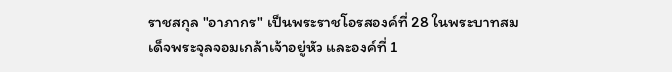ราชสกุล "อาภากร" เป็นพระราชโอรสองค์ที่ 28 ในพระบาทสมเด็จพระจุลจอมเกล้าเจ้าอยู่หัว และองค์ที่ 1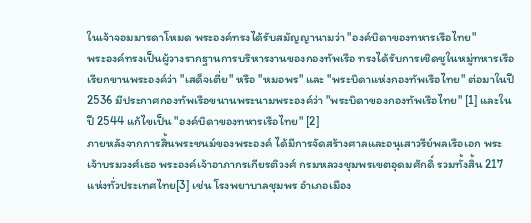ในเจ้าจอมมารดาโหมด พระองค์ทรงได้รับสมัญญานามว่า "องค์บิดาของทหารเรือไทย"
พระองค์ทรงเป็นผู้วางรากฐานการบริหารงานของกองทัพเรือ ทรงได้รับการเชิดชูในหมู่ทหารเรือเรียกขานพระองค์ว่า "เสด็จเตี่ย" หรือ "หมอพร" และ "พระบิดาแห่งกองทัพเรือไทย" ต่อมาในปี 2536 มีประกาศกองทัพเรือขนานพระนามพระองค์ว่า "พระบิดาของกองทัพเรือไทย" [1] และในปี 2544 แก้ไขเป็น "องค์บิดาของทหารเรือไทย" [2]
ภายหลังจากการสิ้นพระชนม์ของพระองค์ ได้มีการจัดสร้างศาลและอนุเสาวรีย์พลเรือเอก พระเจ้าบรมวงศ์เธอ พระองค์เจ้าอาภากรเกียรติวงศ์ กรมหลวงชุมพรเขตอุดมศักดิ์ รวมทั้งสิ้น 217 แห่งทั่วประเทศไทย[3] เช่น โรงพยาบาลชุมพร อำเภอเมือง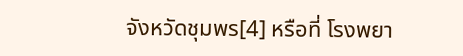จังหวัดชุมพร[4] หรือที่ โรงพยา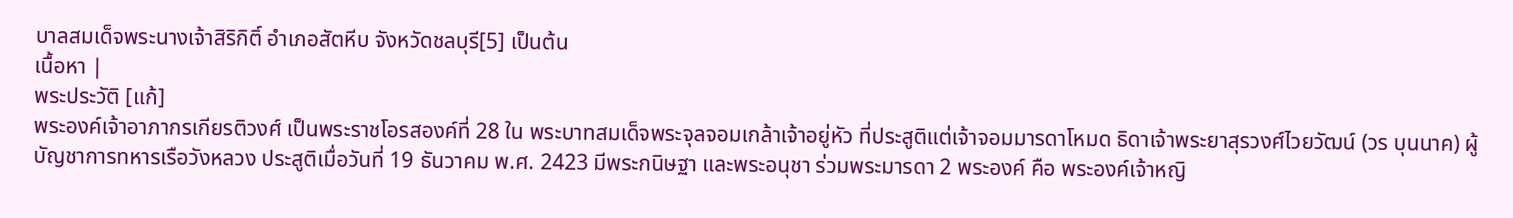บาลสมเด็จพระนางเจ้าสิริกิติ์ อำเภอสัตหีบ จังหวัดชลบุรี[5] เป็นต้น
เนื้อหา |
พระประวัติ [แก้]
พระองค์เจ้าอาภากรเกียรติวงศ์ เป็นพระราชโอรสองค์ที่ 28 ใน พระบาทสมเด็จพระจุลจอมเกล้าเจ้าอยู่หัว ที่ประสูติแต่เจ้าจอมมารดาโหมด ธิดาเจ้าพระยาสุรวงศ์ไวยวัฒน์ (วร บุนนาค) ผู้บัญชาการทหารเรือวังหลวง ประสูติเมื่อวันที่ 19 ธันวาคม พ.ศ. 2423 มีพระกนิษฐา และพระอนุชา ร่วมพระมารดา 2 พระองค์ คือ พระองค์เจ้าหญิ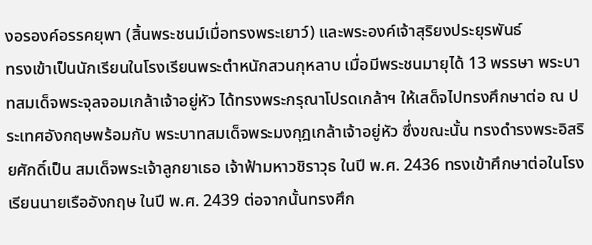งอรองค์อรรคยุพา (สิ้นพระชนม์เมื่อทรงพระเยาว์) และพระองค์เจ้าสุริยงประยุรพันธ์
ทรงเข้าเป็นนักเรียนในโรงเรียนพระตำหนักสวนกุหลาบ เมื่อมีพระชนมายุได้ 13 พรรษา พระบาทสมเด็จพระจุลจอมเกล้าเจ้าอยู่หัว ได้ทรงพระกรุณาโปรดเกล้าฯ ให้เสด็จไปทรงศึกษาต่อ ณ ประเทศอังกฤษพร้อมกับ พระบาทสมเด็จพระมงกุฎเกล้าเจ้าอยู่หัว ซึ่งขณะนั้น ทรงดำรงพระอิสริยศักดิ์เป็น สมเด็จพระเจ้าลูกยาเธอ เจ้าฟ้ามหาวชิราวุธ ในปี พ.ศ. 2436 ทรงเข้าศึกษาต่อในโรงเรียนนายเรืออังกฤษ ในปี พ.ศ. 2439 ต่อจากนั้นทรงศึก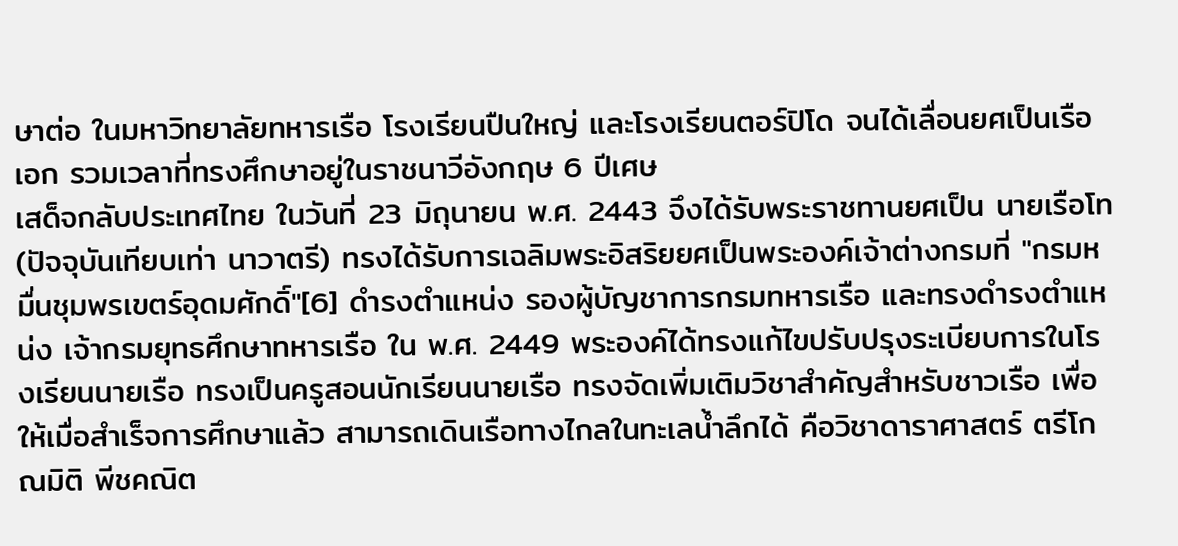ษาต่อ ในมหาวิทยาลัยทหารเรือ โรงเรียนปืนใหญ่ และโรงเรียนตอร์ปิโด จนได้เลื่อนยศเป็นเรือเอก รวมเวลาที่ทรงศึกษาอยู่ในราชนาวีอังกฤษ 6 ปีเศษ
เสด็จกลับประเทศไทย ในวันที่ 23 มิถุนายน พ.ศ. 2443 จึงได้รับพระราชทานยศเป็น นายเรือโท (ปัจจุบันเทียบเท่า นาวาตรี) ทรงได้รับการเฉลิมพระอิสริยยศเป็นพระองค์เจ้าต่างกรมที่ "กรมหมื่นชุมพรเขตร์อุดมศักดิ์"[6] ดำรงตำแหน่ง รองผู้บัญชาการกรมทหารเรือ และทรงดำรงตำแหน่ง เจ้ากรมยุทธศึกษาทหารเรือ ใน พ.ศ. 2449 พระองค์ได้ทรงแก้ไขปรับปรุงระเบียบการในโรงเรียนนายเรือ ทรงเป็นครูสอนนักเรียนนายเรือ ทรงจัดเพิ่มเติมวิชาสำคัญสำหรับชาวเรือ เพื่อให้เมื่อสำเร็จการศึกษาแล้ว สามารถเดินเรือทางไกลในทะเลน้ำลึกได้ คือวิชาดาราศาสตร์ ตรีโกณมิติ พีชคณิต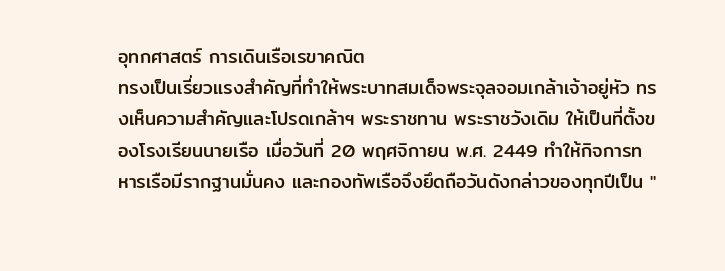อุทกศาสตร์ การเดินเรือเรขาคณิต
ทรงเป็นเรี่ยวแรงสำคัญที่ทำให้พระบาทสมเด็จพระจุลจอมเกล้าเจ้าอยู่หัว ทรงเห็นความสำคัญและโปรดเกล้าฯ พระราชทาน พระราชวังเดิม ให้เป็นที่ตั้งของโรงเรียนนายเรือ เมื่อวันที่ 20 พฤศจิกายน พ.ศ. 2449 ทำให้กิจการทหารเรือมีรากฐานมั่นคง และกองทัพเรือจึงยึดถือวันดังกล่าวของทุกปีเป็น "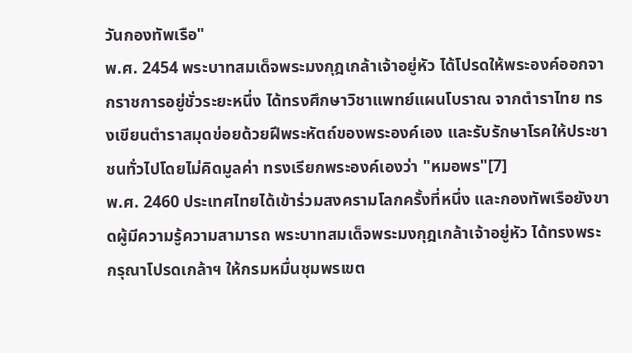วันกองทัพเรือ"
พ.ศ. 2454 พระบาทสมเด็จพระมงกุฎเกล้าเจ้าอยู่หัว ได้โปรดให้พระองค์ออกจากราชการอยู่ชั่วระยะหนึ่ง ได้ทรงศึกษาวิชาแพทย์แผนโบราณ จากตำราไทย ทรงเขียนตำราสมุดข่อยด้วยฝีพระหัตถ์ของพระองค์เอง และรับรักษาโรคให้ประชาชนทั่วไปโดยไม่คิดมูลค่า ทรงเรียกพระองค์เองว่า "หมอพร"[7]
พ.ศ. 2460 ประเทศไทยได้เข้าร่วมสงครามโลกครั้งที่หนึ่ง และกองทัพเรือยังขาดผู้มีความรู้ความสามารถ พระบาทสมเด็จพระมงกุฎเกล้าเจ้าอยู่หัว ได้ทรงพระกรุณาโปรดเกล้าฯ ให้กรมหมื่นชุมพรเขต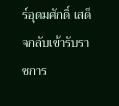ร์อุดมศักดิ์ เสด็จกลับเข้ารับราชการ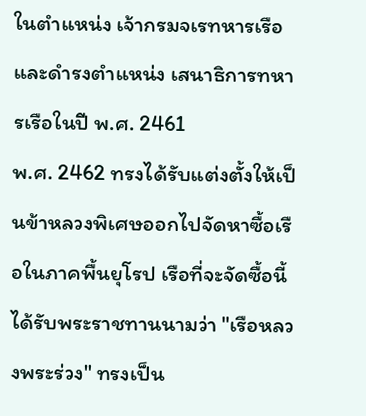ในตำแหน่ง เจ้ากรมจเรทหารเรือ และดำรงตำแหน่ง เสนาธิการทหารเรือในปี พ.ศ. 2461
พ.ศ. 2462 ทรงได้รับแต่งตั้งให้เป็นข้าหลวงพิเศษออกไปจัดหาซื้อเรือในภาคพื้นยุโรป เรือที่จะจัดซื้อนี้ได้รับพระราชทานนามว่า "เรือหลวงพระร่วง" ทรงเป็น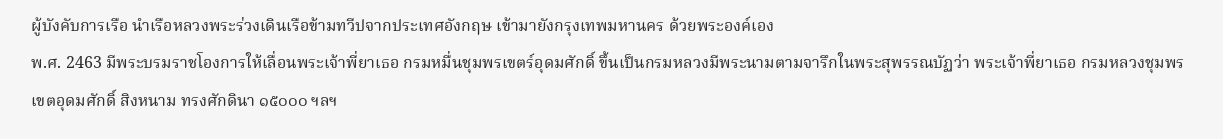ผู้บังคับการเรือ นำเรือหลวงพระร่วงเดินเรือข้ามทวีปจากประเทศอังกฤษ เข้ามายังกรุงเทพมหานคร ด้วยพระองค์เอง
พ.ศ. 2463 มีพระบรมราชโองการให้เลื่อนพระเจ้าพี่ยาเธอ กรมหมื่นชุมพรเขตร์อุดมศักดิ์ ขึ้นเป็นกรมหลวงมีพระนามตามจารึกในพระสุพรรณบัฏว่า พระเจ้าพี่ยาเธอ กรมหลวงชุมพรเขตอุดมศักดิ์ สิงหนาม ทรงศักดินา ๑๕๐๐๐ ฯลฯ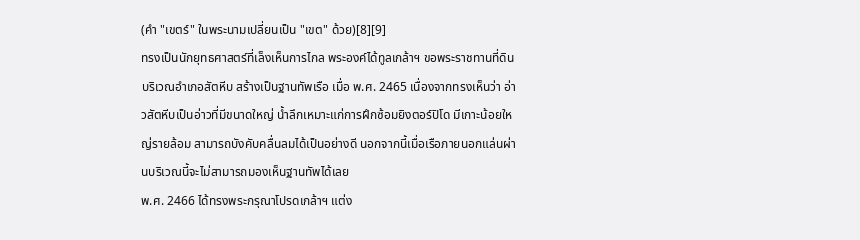(คำ "เขตร์" ในพระนามเปลี่ยนเป็น "เขต" ด้วย)[8][9]
ทรงเป็นนักยุทธศาสตร์ที่เล็งเห็นการไกล พระองค์ได้ทูลเกล้าฯ ขอพระราชทานที่ดินบริเวณอำเภอสัตหีบ สร้างเป็นฐานทัพเรือ เมื่อ พ.ศ. 2465 เนื่องจากทรงเห็นว่า อ่าวสัตหีบเป็นอ่าวที่มีขนาดใหญ่ น้ำลึกเหมาะแก่การฝึกซ้อมยิงตอร์ปิโด มีเกาะน้อยใหญ่รายล้อม สามารถบังคับคลื่นลมได้เป็นอย่างดี นอกจากนี้เมื่อเรือภายนอกแล่นผ่านบริเวณนี้จะไม่สามารถมองเห็นฐานทัพได้เลย
พ.ศ. 2466 ได้ทรงพระกรุณาโปรดเกล้าฯ แต่ง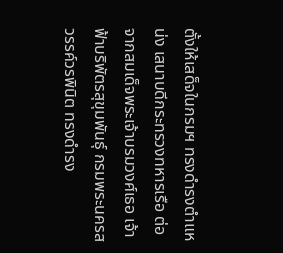ตั้งให้เสด็จในกรมฯ ทรงดำรงตำแหน่ง เสนาบดีกระทรวงทหารเรือ ต่อจากสมเด็จพระเจ้าบรมวงศ์เธอ เจ้าฟ้าบริพัตรสุขุมพันธุ์ กรมพระนครสวรรค์วรพินิต ทรงดำรง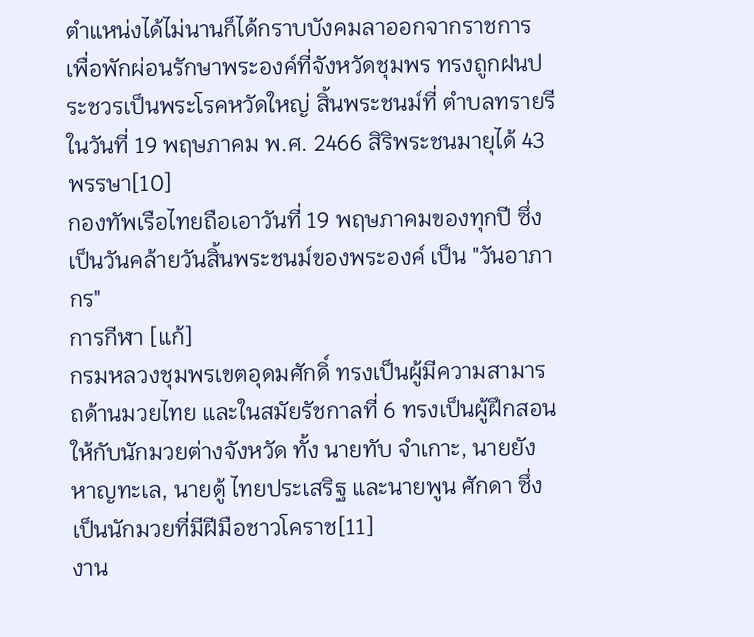ตำแหน่งได้ไม่นานก็ได้กราบบังคมลาออกจากราชการ เพื่อพักผ่อนรักษาพระองค์ที่จังหวัดชุมพร ทรงถูกฝนประชวรเป็นพระโรคหวัดใหญ่ สิ้นพระชนม์ที่ ตำบลทรายรี ในวันที่ 19 พฤษภาคม พ.ศ. 2466 สิริพระชนมายุได้ 43 พรรษา[10]
กองทัพเรือไทยถือเอาวันที่ 19 พฤษภาคมของทุกปี ซึ่งเป็นวันคล้ายวันสิ้นพระชนม์ของพระองค์ เป็น "วันอาภากร"
การกีฬา [แก้]
กรมหลวงชุมพรเขตอุดมศักดิ์ ทรงเป็นผู้มีความสามารถด้านมวยไทย และในสมัยรัชกาลที่ 6 ทรงเป็นผู้ฝึกสอนให้กับนักมวยต่างจังหวัด ทั้ง นายทับ จำเกาะ, นายยัง หาญทะเล, นายตู้ ไทยประเสริฐ และนายพูน ศักดา ซึ่งเป็นนักมวยที่มีฝีมือชาวโคราช[11]
งาน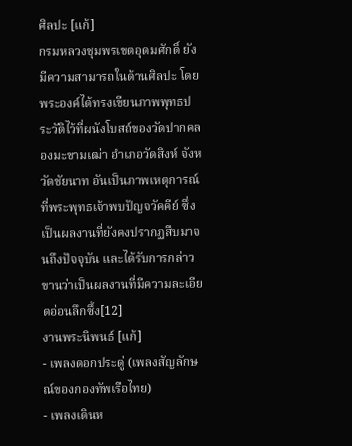ศิลปะ [แก้]
กรมหลวงชุมพรเขตอุดมศักดิ์ ยังมีความสามารถในด้านศิลปะ โดยพระองค์ได้ทรงเขียนภาพพุทธประวัติไว้ที่ผนังโบสถ์ของวัดปากคลองมะขามเฒ่า อำเภอวัดสิงห์ จังหวัดชัยนาท อันเป็นภาพเหตุการณ์ที่พระพุทธเจ้าพบปัญจวัคคีย์ ซึ่งเป็นผลงานที่ยังคงปรากฏสืบมาจนถึงปัจจุบัน และได้รับการกล่าวขานว่าเป็นผลงานที่มีความละเอียดอ่อนลึกซึ้ง[12]
งานพระนิพนธ์ [แก้]
- เพลงดอกประดู่ (เพลงสัญลักษณ์ของกองทัพเรือไทย)
- เพลงเดินห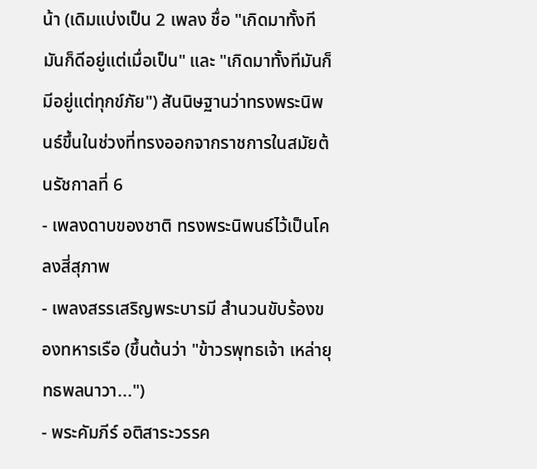น้า (เดิมแบ่งเป็น 2 เพลง ชื่อ "เกิดมาทั้งทีมันก็ดีอยู่แต่เมื่อเป็น" และ "เกิดมาทั้งทีมันก็มีอยู่แต่ทุกข์ภัย") สันนิษฐานว่าทรงพระนิพนธ์ขึ้นในช่วงที่ทรงออกจากราชการในสมัยต้นรัชกาลที่ 6
- เพลงดาบของชาติ ทรงพระนิพนธ์ไว้เป็นโคลงสี่สุภาพ
- เพลงสรรเสริญพระบารมี สำนวนขับร้องของทหารเรือ (ขึ้นต้นว่า "ข้าวรพุทธเจ้า เหล่ายุทธพลนาวา...")
- พระคัมภีร์ อติสาระวรรค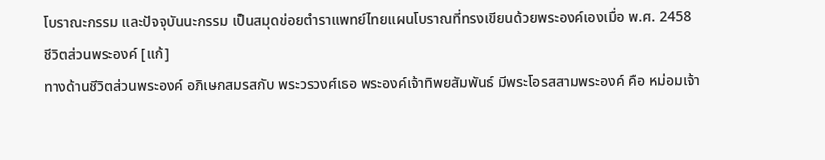โบราณะกรรม และปัจจุบันนะกรรม เป็นสมุดข่อยตำราแพทย์ไทยแผนโบราณที่ทรงเขียนด้วยพระองค์เองเมื่อ พ.ศ. 2458
ชีวิตส่วนพระองค์ [แก้]
ทางด้านชีวิตส่วนพระองค์ อภิเษกสมรสกับ พระวรวงศ์เธอ พระองค์เจ้าทิพยสัมพันธ์ มีพระโอรสสามพระองค์ คือ หม่อมเจ้า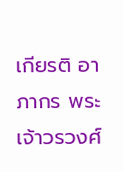เกียรติ อาภากร พระเจ้าวรวงศ์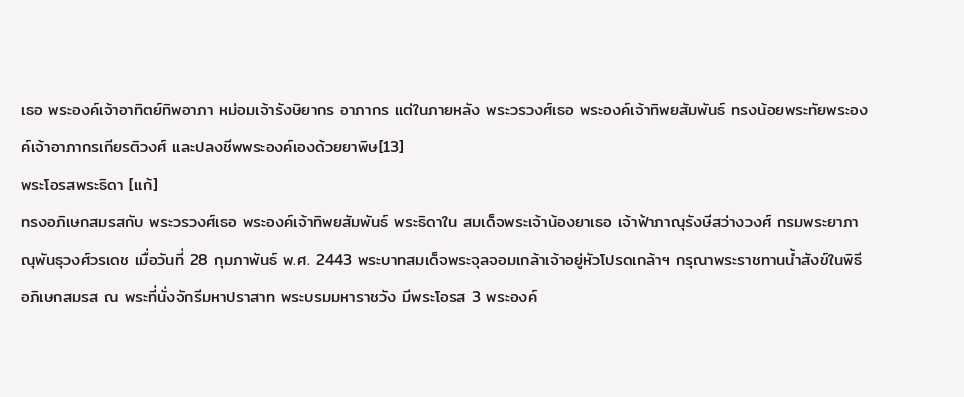เธอ พระองค์เจ้าอาทิตย์ทิพอาภา หม่อมเจ้ารังษิยากร อาภากร แต่ในภายหลัง พระวรวงศ์เธอ พระองค์เจ้าทิพยสัมพันธ์ ทรงน้อยพระทัยพระองค์เจ้าอาภากรเกียรติวงศ์ และปลงชีพพระองค์เองด้วยยาพิษ[13]
พระโอรสพระธิดา [แก้]
ทรงอภิเษกสมรสกับ พระวรวงศ์เธอ พระองค์เจ้าทิพยสัมพันธ์ พระธิดาใน สมเด็จพระเจ้าน้องยาเธอ เจ้าฟ้าภาณุรังษีสว่างวงศ์ กรมพระยาภาณุพันธุวงศ์วรเดช เมื่อวันที่ 28 กุมภาพันธ์ พ.ศ. 2443 พระบาทสมเด็จพระจุลจอมเกล้าเจ้าอยู่หัวโปรดเกล้าฯ กรุณาพระราชทานน้ำสังข์ในพิธีอภิเษกสมรส ณ พระที่นั่งจักรีมหาปราสาท พระบรมมหาราชวัง มีพระโอรส 3 พระองค์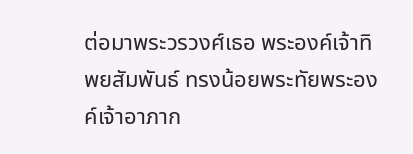ต่อมาพระวรวงศ์เธอ พระองค์เจ้าทิพยสัมพันธ์ ทรงน้อยพระทัยพระองค์เจ้าอาภาก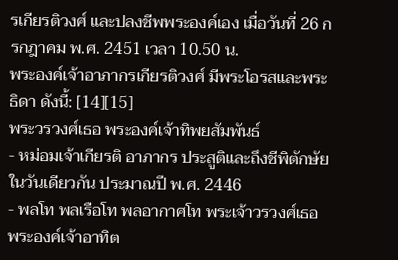รเกียรติวงศ์ และปลงชีพพระองค์เอง เมื่อวันที่ 26 กรกฎาคม พ.ศ. 2451 เวลา 10.50 น.
พระองค์เจ้าอาภากรเกียรติวงศ์ มีพระโอรสและพระธิดา ดังนี้: [14][15]
พระวรวงศ์เธอ พระองค์เจ้าทิพยสัมพันธ์
- หม่อมเจ้าเกียรติ อาภากร ประสูติและถึงชีพิตักษัยในวันเดียวกัน ประมาณปี พ.ศ. 2446
- พลโท พลเรือโท พลอากาศโท พระเจ้าวรวงศ์เธอ พระองค์เจ้าอาทิต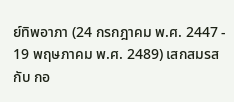ย์ทิพอาภา (24 กรกฎาคม พ.ศ. 2447 - 19 พฤษภาคม พ.ศ. 2489) เสกสมรสกับ กอ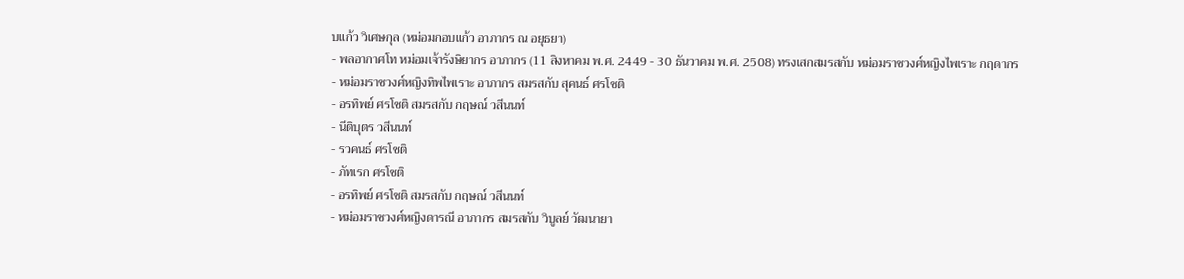บแก้ว วิเศษกุล (หม่อมกอบแก้ว อาภากร ณ อยุธยา)
- พลอากาศโท หม่อมเจ้ารังษิยากร อาภากร (11 สิงหาคม พ.ศ. 2449 - 30 ธันวาคม พ.ศ. 2508) ทรงเสกสมรสกับ หม่อมราชวงศ์หญิงไพเราะ กฤดากร
- หม่อมราชวงศ์หญิงทิพไพเราะ อาภากร สมรสกับ สุคนธ์ ศรโชติ
- อรทิพย์ ศรโชติ สมรสกับ กฤษณ์ วสีนนท์
- นีติบุตร วสีนนท์
- รวคนธ์ ศรโชติ
- ภัทเรก ศรโชติ
- อรทิพย์ ศรโชติ สมรสกับ กฤษณ์ วสีนนท์
- หม่อมราชวงศ์หญิงดารณี อาภากร สมรสกับ วิบูลย์ วัฒนายา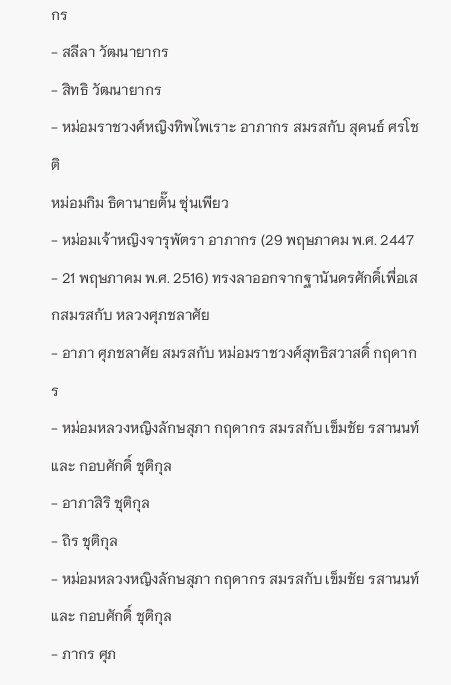กร
- สลีลา วัฒนายากร
- สิทธิ วัฒนายากร
- หม่อมราชวงศ์หญิงทิพไพเราะ อาภากร สมรสกับ สุคนธ์ ศรโชติ
หม่อมกิม ธิดานายตั๊น ซุ่นเพียว
- หม่อมเจ้าหญิงจารุพัตรา อาภากร (29 พฤษภาคม พ.ศ. 2447 - 21 พฤษภาคม พ.ศ. 2516) ทรงลาออกจากฐานันดรศักดิ์เพื่อเสกสมรสกับ หลวงศุภชลาศัย
- อาภา ศุภชลาศัย สมรสกับ หม่อมราชวงศ์สุทธิสวาสดิ์ กฤดากร
- หม่อมหลวงหญิงลักษสุภา กฤดากร สมรสกับ เข็มชัย รสานนท์ และ กอบศักดิ์ ชุติกุล
- อาภาสิริ ชุติกุล
- ถิร ชุติกุล
- หม่อมหลวงหญิงลักษสุภา กฤดากร สมรสกับ เข็มชัย รสานนท์ และ กอบศักดิ์ ชุติกุล
- ภากร ศุภ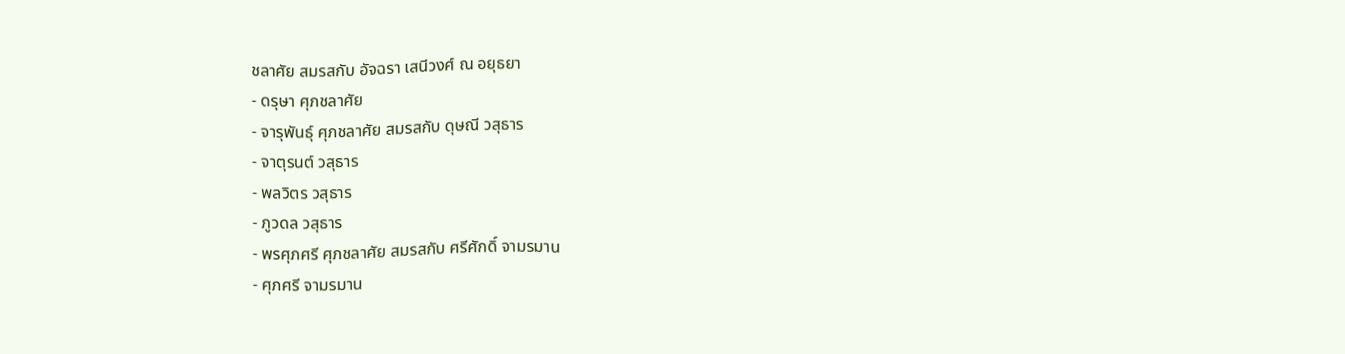ชลาศัย สมรสกับ อัจฉรา เสนีวงศ์ ณ อยุธยา
- ดรุษา ศุภชลาศัย
- จารุพันธุ์ ศุภชลาศัย สมรสกับ ดุษณี วสุธาร
- จาตุรนต์ วสุธาร
- พลวิตร วสุธาร
- ภูวดล วสุธาร
- พรศุภศรี ศุภชลาศัย สมรสกับ ศรีศักดิ์ จามรมาน
- ศุภศรี จามรมาน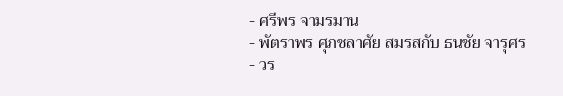- ศรีพร จามรมาน
- พัตราพร ศุภชลาศัย สมรสกับ ธนชัย จารุศร
- วร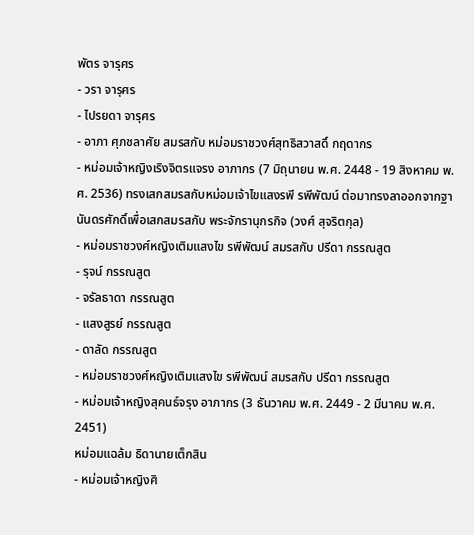พัตร จารุศร
- วรา จารุศร
- ไปรยดา จารุศร
- อาภา ศุภชลาศัย สมรสกับ หม่อมราชวงศ์สุทธิสวาสดิ์ กฤดากร
- หม่อมเจ้าหญิงเริงจิตรแจรง อาภากร (7 มิถุนายน พ.ศ. 2448 - 19 สิงหาคม พ.ศ. 2536) ทรงเสกสมรสกับหม่อมเจ้าไขแสงรพี รพีพัฒน์ ต่อมาทรงลาออกจากฐานันดรศักดิ์เพื่อเสกสมรสกับ พระจักรานุกรกิจ (วงศ์ สุจริตกุล)
- หม่อมราชวงศ์หญิงเติมแสงไข รพีพัฒน์ สมรสกับ ปรีดา กรรณสูต
- รุจน์ กรรณสูต
- จรัลธาดา กรรณสูต
- แสงสูรย์ กรรณสูต
- ดาลัด กรรณสูต
- หม่อมราชวงศ์หญิงเติมแสงไข รพีพัฒน์ สมรสกับ ปรีดา กรรณสูต
- หม่อมเจ้าหญิงสุคนธ์จรุง อาภากร (3 ธันวาคม พ.ศ. 2449 - 2 มีนาคม พ.ศ. 2451)
หม่อมแฉล้ม ธิดานายเต็กสิน
- หม่อมเจ้าหญิงศิ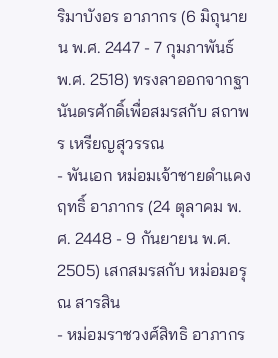ริมาบังอร อาภากร (6 มิถุนายน พ.ศ. 2447 - 7 กุมภาพันธ์ พ.ศ. 2518) ทรงลาออกจากฐานันดรศักดิ์เพื่อสมรสกับ สถาพร เหรียญสุวรรณ
- พันเอก หม่อมเจ้าชายดำแคงฤทธิ์ อาภากร (24 ตุลาคม พ.ศ. 2448 - 9 กันยายน พ.ศ. 2505) เสกสมรสกับ หม่อมอรุณ สารสิน
- หม่อมราชวงศ์สิทธิ อาภากร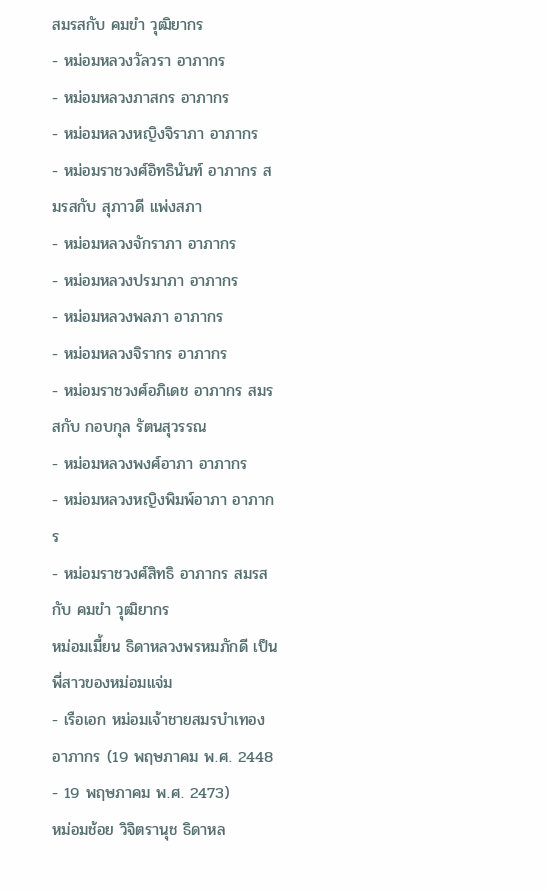สมรสกับ คมขำ วุฒิยากร
- หม่อมหลวงวัลวรา อาภากร
- หม่อมหลวงภาสกร อาภากร
- หม่อมหลวงหญิงจิราภา อาภากร
- หม่อมราชวงศ์อิทธินันท์ อาภากร สมรสกับ สุภาวดี แพ่งสภา
- หม่อมหลวงจักราภา อาภากร
- หม่อมหลวงปรมาภา อาภากร
- หม่อมหลวงพลภา อาภากร
- หม่อมหลวงจิรากร อาภากร
- หม่อมราชวงศ์อภิเดช อาภากร สมรสกับ กอบกุล รัตนสุวรรณ
- หม่อมหลวงพงศ์อาภา อาภากร
- หม่อมหลวงหญิงพิมพ์อาภา อาภากร
- หม่อมราชวงศ์สิทธิ อาภากร สมรสกับ คมขำ วุฒิยากร
หม่อมเมี้ยน ธิดาหลวงพรหมภักดี เป็นพี่สาวของหม่อมแจ่ม
- เรือเอก หม่อมเจ้าชายสมรบำเทอง อาภากร (19 พฤษภาคม พ.ศ. 2448 - 19 พฤษภาคม พ.ศ. 2473)
หม่อมช้อย วิจิตรานุช ธิดาหล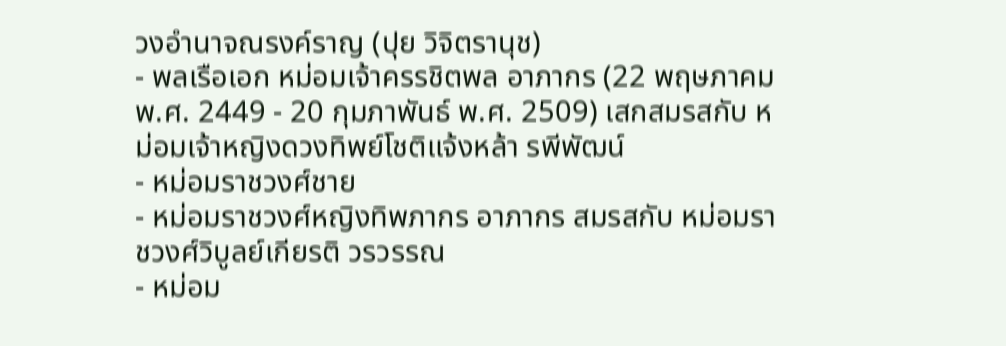วงอำนาจณรงค์ราญ (ปุย วิจิตรานุช)
- พลเรือเอก หม่อมเจ้าครรชิตพล อาภากร (22 พฤษภาคม พ.ศ. 2449 - 20 กุมภาพันธ์ พ.ศ. 2509) เสกสมรสกับ หม่อมเจ้าหญิงดวงทิพย์โชติแจ้งหล้า รพีพัฒน์
- หม่อมราชวงศ์ชาย
- หม่อมราชวงศ์หญิงทิพภากร อาภากร สมรสกับ หม่อมราชวงศ์วิบูลย์เกียรติ วรวรรณ
- หม่อม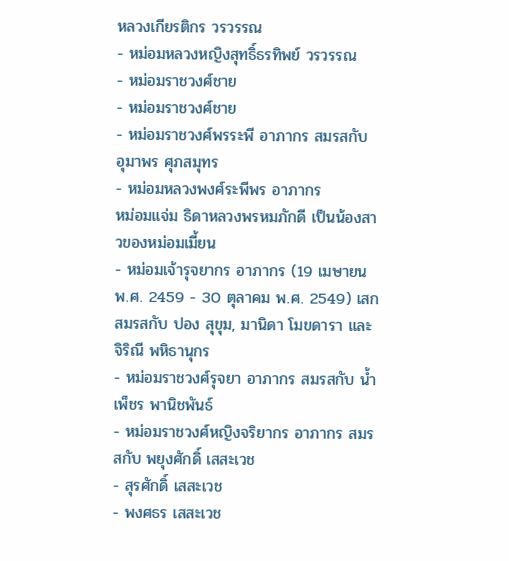หลวงเกียรติกร วรวรรณ
- หม่อมหลวงหญิงสุทธิ์ธรทิพย์ วรวรรณ
- หม่อมราชวงศ์ชาย
- หม่อมราชวงศ์ชาย
- หม่อมราชวงศ์พรระพี อาภากร สมรสกับ อุมาพร ศุภสมุทร
- หม่อมหลวงพงศ์ระพีพร อาภากร
หม่อมแจ่ม ธิดาหลวงพรหมภักดี เป็นน้องสาวของหม่อมเมี้ยน
- หม่อมเจ้ารุจยากร อาภากร (19 เมษายน พ.ศ. 2459 - 30 ตุลาคม พ.ศ. 2549) เสกสมรสกับ ปอง สุขุม, มานิดา โมขดารา และ จิริณี พหิธานุกร
- หม่อมราชวงศ์รุจยา อาภากร สมรสกับ น้ำเพ็ชร พานิชพันธ์
- หม่อมราชวงศ์หญิงจริยากร อาภากร สมรสกับ พยุงศักดิ์ เสสะเวช
- สุรศักดิ์ เสสะเวช
- พงศธร เสสะเวช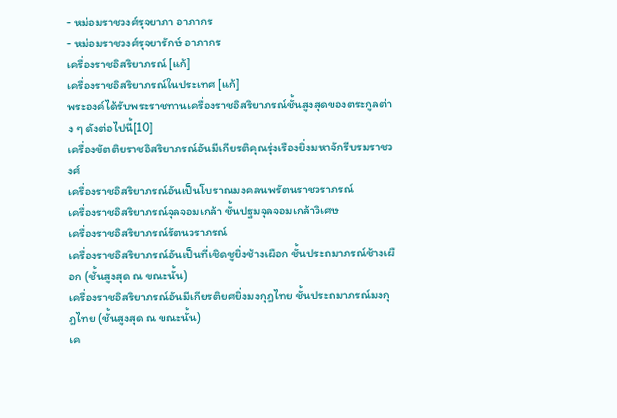- หม่อมราชวงศ์รุจยาภา อาภากร
- หม่อมราชวงศ์รุจยารักษ์ อาภากร
เครื่องราชอิสริยาภรณ์ [แก้]
เครื่องราชอิสริยาภรณ์ในประเทศ [แก้]
พระองค์ได้รับพระราชทานเครื่องราชอิสริยาภรณ์ชั้นสูงสุดของตระกูลต่าง ๆ ดังต่อไปนี้[10]
เครื่องขัตติยราชอิสริยาภรณ์อันมีเกียรติคุณรุ่งเรืองยิ่งมหาจักรีบรมราชวงศ์
เครื่องราชอิสริยาภรณ์อันเป็นโบราณมงคลนพรัตนราชวราภรณ์
เครื่องราชอิสริยาภรณ์จุลจอมเกล้า ชั้นปฐมจุลจอมเกล้าวิเศษ
เครื่องราชอิสริยาภรณ์รัตนวราภรณ์
เครื่องราชอิสริยาภรณ์อันเป็นที่เชิดชูยิ่งช้างเผือก ชั้นประถมาภรณ์ช้างเผือก (ชั้นสูงสุด ณ ขณะนั้น)
เครื่องราชอิสริยาภรณ์อันมีเกียรติยศยิ่งมงกุฎไทย ชั้นประถมาภรณ์มงกุฎไทย (ชั้นสูงสุด ณ ขณะนั้น)
เค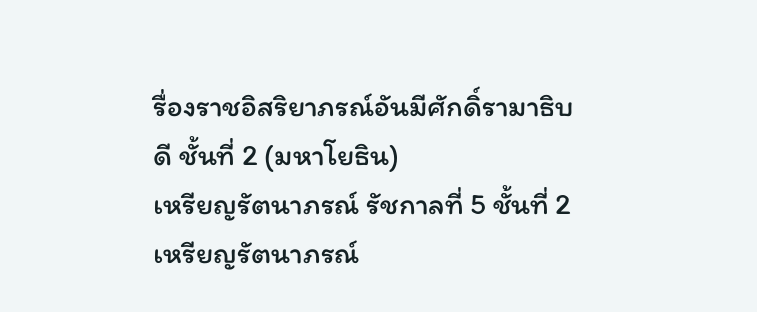รื่องราชอิสริยาภรณ์อันมีศักดิ์รามาธิบดี ชั้นที่ 2 (มหาโยธิน)
เหรียญรัตนาภรณ์ รัชกาลที่ 5 ชั้นที่ 2
เหรียญรัตนาภรณ์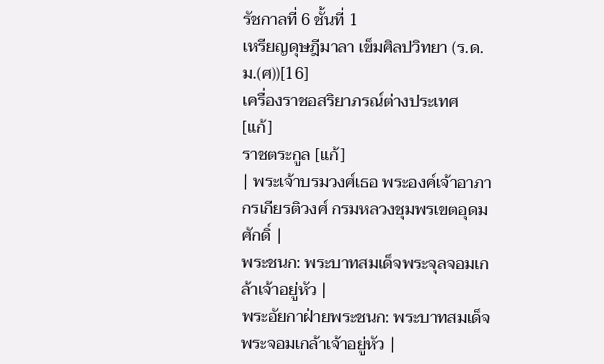รัชกาลที่ 6 ชั้นที่ 1
เหรียญดุษฎีมาลา เข็มศิลปวิทยา (ร.ด.ม.(ศ))[16]
เครื่องราชอสริยาภรณ์ต่างประเทศ [แก้]
ราชตระกูล [แก้]
| พระเจ้าบรมวงศ์เธอ พระองค์เจ้าอาภากรเกียรติวงศ์ กรมหลวงชุมพรเขตอุดมศักดิ์ |
พระชนก: พระบาทสมเด็จพระจุลจอมเกล้าเจ้าอยู่หัว |
พระอัยกาฝ่ายพระชนก: พระบาทสมเด็จพระจอมเกล้าเจ้าอยู่หัว |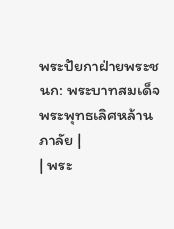พระปัยกาฝ่ายพระชนก: พระบาทสมเด็จพระพุทธเลิศหล้านภาลัย |
| พระ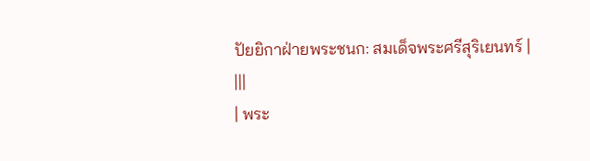ปัยยิกาฝ่ายพระชนก: สมเด็จพระศรีสุริเยนทร์ |
|||
| พระ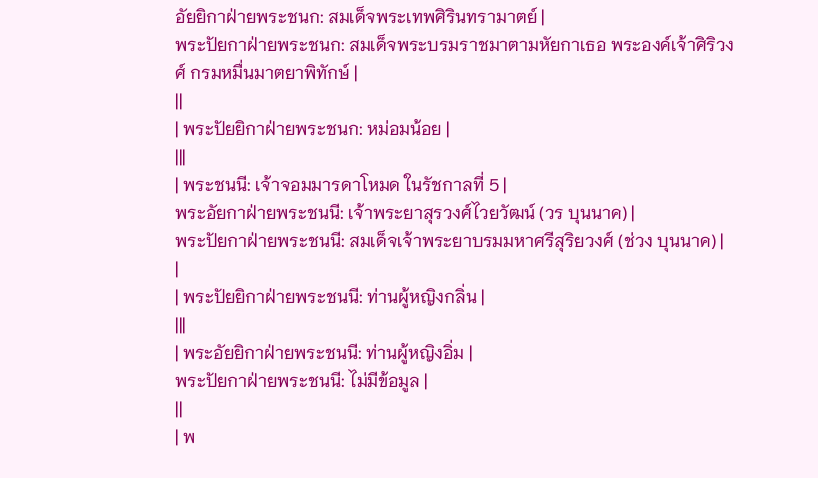อัยยิกาฝ่ายพระชนก: สมเด็จพระเทพศิรินทรามาตย์ |
พระปัยกาฝ่ายพระชนก: สมเด็จพระบรมราชมาตามหัยกาเธอ พระองค์เจ้าศิริวงศ์ กรมหมื่นมาตยาพิทักษ์ |
||
| พระปัยยิกาฝ่ายพระชนก: หม่อมน้อย |
|||
| พระชนนี: เจ้าจอมมารดาโหมด ในรัชกาลที่ 5 |
พระอัยกาฝ่ายพระชนนี: เจ้าพระยาสุรวงศ์ไวยวัฒน์ (วร บุนนาค) |
พระปัยกาฝ่ายพระชนนี: สมเด็จเจ้าพระยาบรมมหาศรีสุริยวงศ์ (ช่วง บุนนาค) |
|
| พระปัยยิกาฝ่ายพระชนนี: ท่านผู้หญิงกลิ่น |
|||
| พระอัยยิกาฝ่ายพระชนนี: ท่านผู้หญิงอิ่ม |
พระปัยกาฝ่ายพระชนนี: ไม่มีข้อมูล |
||
| พ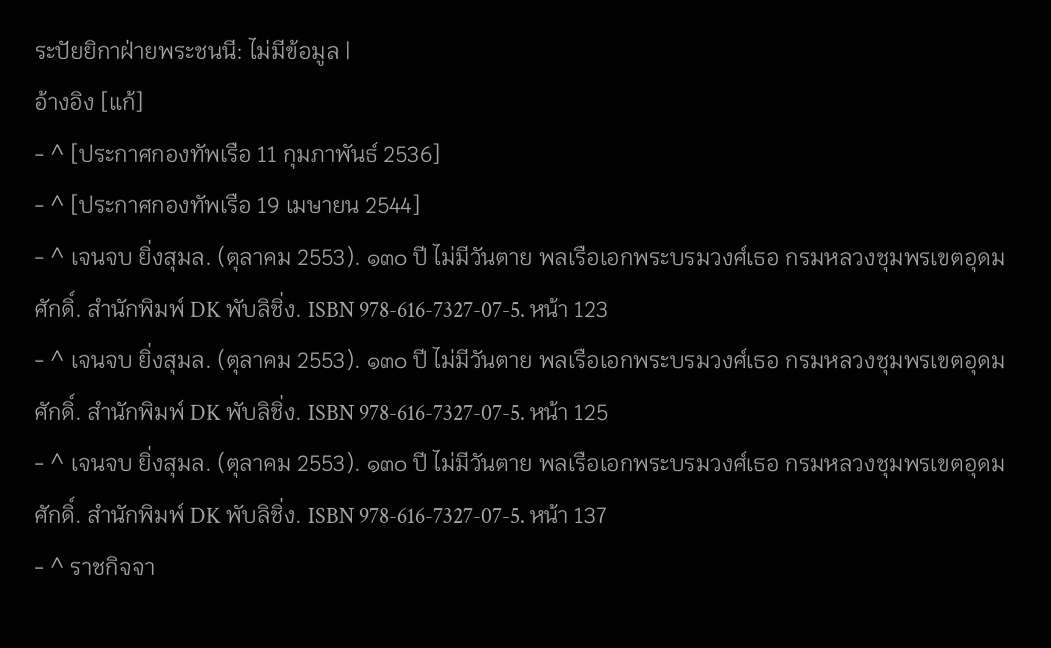ระปัยยิกาฝ่ายพระชนนี: ไม่มีข้อมูล |
อ้างอิง [แก้]
- ^ [ประกาศกองทัพเรือ 11 กุมภาพันธ์ 2536]
- ^ [ประกาศกองทัพเรือ 19 เมษายน 2544]
- ^ เจนจบ ยิ่งสุมล. (ตุลาคม 2553). ๑๓๐ ปี ไม่มีวันตาย พลเรือเอกพระบรมวงศ์เธอ กรมหลวงชุมพรเขตอุดมศักดิ์. สำนักพิมพ์ DK พับลิชิ่ง. ISBN 978-616-7327-07-5. หน้า 123
- ^ เจนจบ ยิ่งสุมล. (ตุลาคม 2553). ๑๓๐ ปี ไม่มีวันตาย พลเรือเอกพระบรมวงศ์เธอ กรมหลวงชุมพรเขตอุดมศักดิ์. สำนักพิมพ์ DK พับลิชิ่ง. ISBN 978-616-7327-07-5. หน้า 125
- ^ เจนจบ ยิ่งสุมล. (ตุลาคม 2553). ๑๓๐ ปี ไม่มีวันตาย พลเรือเอกพระบรมวงศ์เธอ กรมหลวงชุมพรเขตอุดมศักดิ์. สำนักพิมพ์ DK พับลิชิ่ง. ISBN 978-616-7327-07-5. หน้า 137
- ^ ราชกิจจา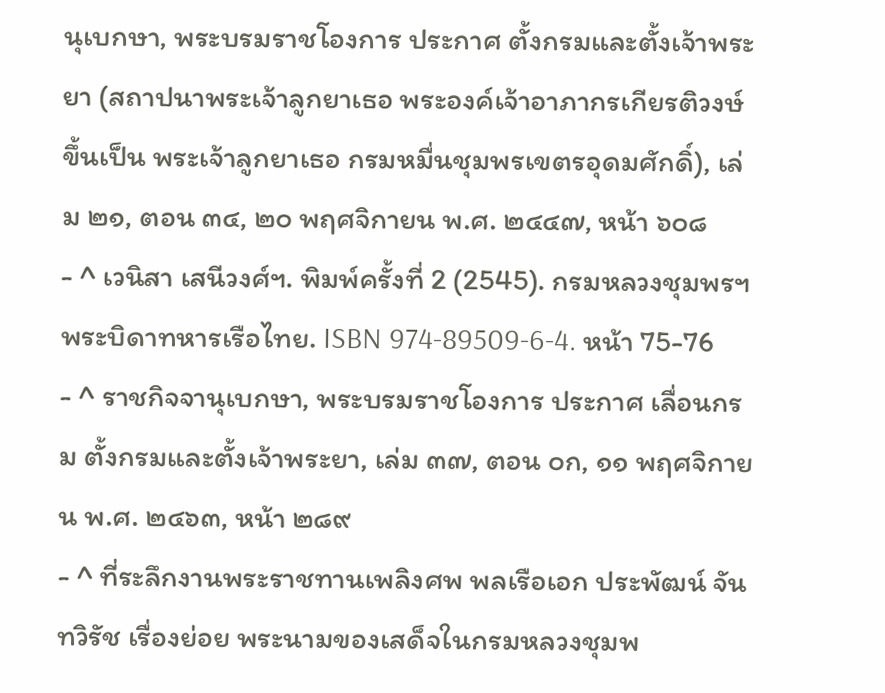นุเบกษา, พระบรมราชโองการ ประกาศ ตั้งกรมและตั้งเจ้าพระยา (สถาปนาพระเจ้าลูกยาเธอ พระองค์เจ้าอาภากรเกียรติวงษ์ ขึ้นเป็น พระเจ้าลูกยาเธอ กรมหมื่นชุมพรเขตรอุดมศักดิ์), เล่ม ๒๑, ตอน ๓๔, ๒๐ พฤศจิกายน พ.ศ. ๒๔๔๗, หน้า ๖๐๘
- ^ เวนิสา เสนีวงศ์ฯ. พิมพ์ครั้งที่ 2 (2545). กรมหลวงชุมพรฯ พระบิดาทหารเรือไทย. ISBN 974-89509-6-4. หน้า 75-76
- ^ ราชกิจจานุเบกษา, พระบรมราชโองการ ประกาศ เลื่อนกรม ตั้งกรมและตั้งเจ้าพระยา, เล่ม ๓๗, ตอน ๐ก, ๑๑ พฤศจิกายน พ.ศ. ๒๔๖๓, หน้า ๒๘๙
- ^ ที่ระลึกงานพระราชทานเพลิงศพ พลเรือเอก ประพัฒน์ จันทวิรัช เรื่องย่อย พระนามของเสด็จในกรมหลวงชุมพ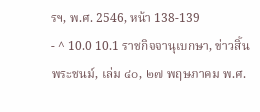รฯ, พ.ศ. 2546, หน้า 138-139
- ^ 10.0 10.1 ราชกิจจานุเบกษา, ข่าวสิ้นพระชนม์, เล่ม ๔๐, ๒๗ พฤษภาคม พ.ศ.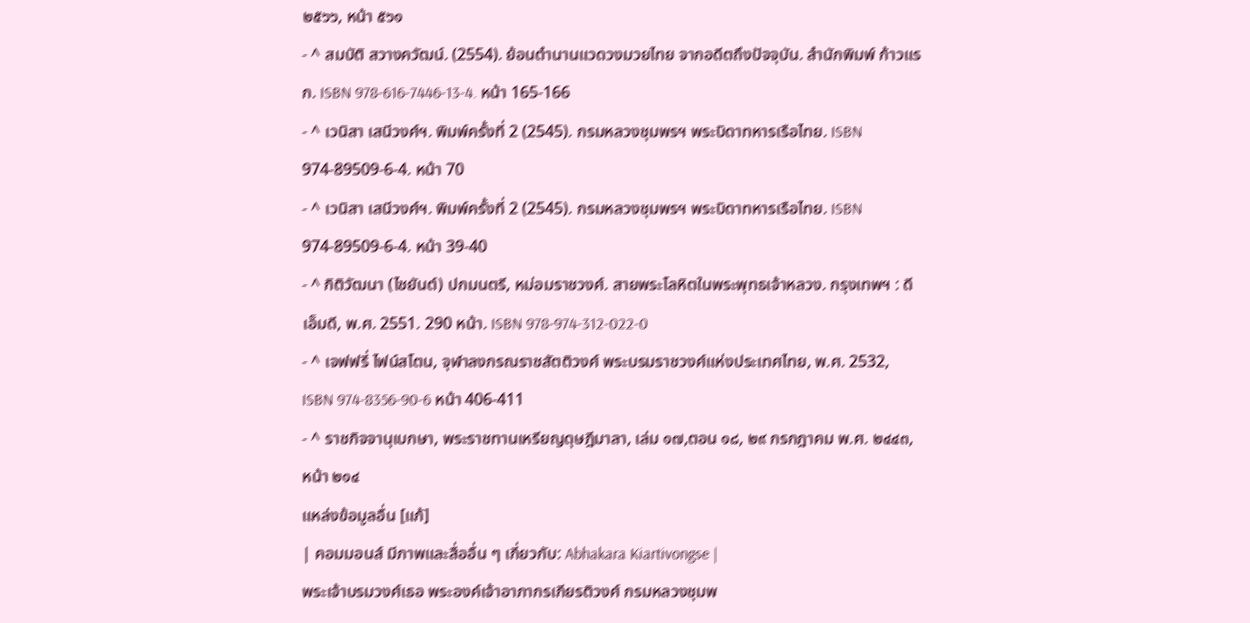๒๕๖๖, หน้า ๕๖๑
- ^ สมบัติ สวางควัฒน์. (2554). ย้อนตำนานแวดวงมวยไทย จากอดีตถึงปัจจุบัน. สำนักพิมพ์ ก้าวแรก. ISBN 978-616-7446-13-4. หน้า 165-166
- ^ เวนิสา เสนีวงศ์ฯ. พิมพ์ครั้งที่ 2 (2545). กรมหลวงชุมพรฯ พระบิดาทหารเรือไทย. ISBN 974-89509-6-4. หน้า 70
- ^ เวนิสา เสนีวงศ์ฯ. พิมพ์ครั้งที่ 2 (2545). กรมหลวงชุมพรฯ พระบิดาทหารเรือไทย. ISBN 974-89509-6-4. หน้า 39-40
- ^ กิติวัฒนา (ไชยันต์) ปกมนตรี, หม่อมราชวงศ์. สายพระโลหิตในพระพุทธเจ้าหลวง. กรุงเทพฯ : ดีเอ็มดี, พ.ศ. 2551. 290 หน้า. ISBN 978-974-312-022-0
- ^ เจฟฟรี่ ไฟน์สโตน, จุฬาลงกรณราชสัตติวงศ์ พระบรมราชวงศ์แห่งประเทศไทย, พ.ศ. 2532, ISBN 974-8356-90-6 หน้า 406-411
- ^ ราชกิจจานุเบกษา, พระราชทานเหรียญดุษฎีมาลา, เล่ม ๑๗,ตอน ๑๘, ๒๙ กรกฎาคม พ.ศ. ๒๔๔๓, หน้า ๒๑๔
แหล่งข้อมูลอื่น [แก้]
| คอมมอนส์ มีภาพและสื่ออื่น ๆ เกี่ยวกับ: Abhakara Kiartivongse |
พระเจ้าบรมวงศ์เธอ พระองค์เจ้าอาภากรเกียรติวงศ์ กรมหลวงชุมพ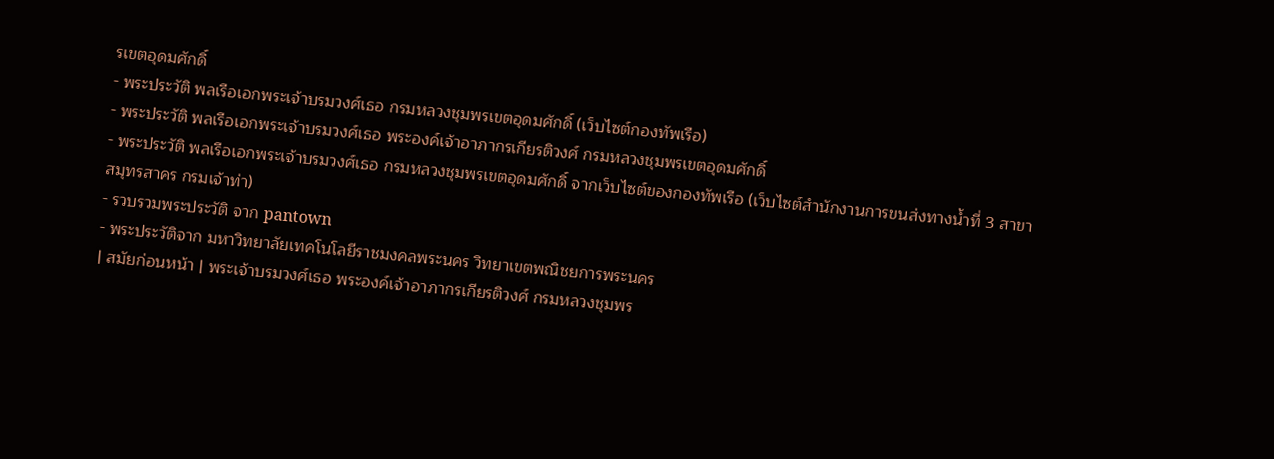รเขตอุดมศักดิ์
- พระประวัติ พลเรือเอกพระเจ้าบรมวงศ์เธอ กรมหลวงชุมพรเขตอุดมศักดิ์ (เว็บไซต์กองทัพเรือ)
- พระประวัติ พลเรือเอกพระเจ้าบรมวงศ์เธอ พระองค์เจ้าอาภากรเกียรติวงศ์ กรมหลวงชุมพรเขตอุดมศักดิ์
- พระประวัติ พลเรือเอกพระเจ้าบรมวงศ์เธอ กรมหลวงชุมพรเขตอุดมศักดิ์ จากเว็บไซต์ของกองทัพเรือ (เว็บไซต์สำนักงานการขนส่งทางน้ำที่ 3 สาขาสมุทรสาคร กรมเจ้าท่า)
- รวบรวมพระประวัติ จาก pantown
- พระประวัติจาก มหาวิทยาลัยเทคโนโลยีราชมงคลพระนคร วิทยาเขตพณิชยการพระนคร
| สมัยก่อนหน้า | พระเจ้าบรมวงศ์เธอ พระองค์เจ้าอาภากรเกียรติวงศ์ กรมหลวงชุมพร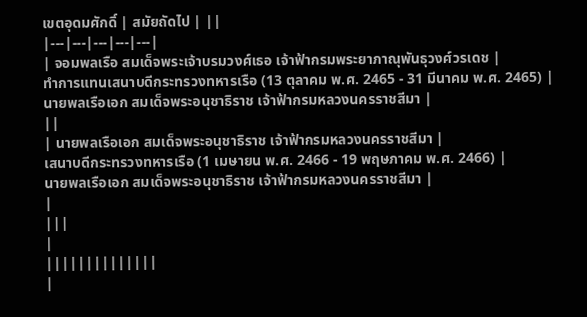เขตอุดมศักดิ์ | สมัยถัดไป | ||
|---|---|---|---|---|
| จอมพลเรือ สมเด็จพระเจ้าบรมวงศ์เธอ เจ้าฟ้ากรมพระยาภาณุพันธุวงศ์วรเดช |
ทำการแทนเสนาบดีกระทรวงทหารเรือ (13 ตุลาคม พ.ศ. 2465 - 31 มีนาคม พ.ศ. 2465) |
นายพลเรือเอก สมเด็จพระอนุชาธิราช เจ้าฟ้ากรมหลวงนครราชสีมา |
||
| นายพลเรือเอก สมเด็จพระอนุชาธิราช เจ้าฟ้ากรมหลวงนครราชสีมา |
เสนาบดีกระทรวงทหารเรือ (1 เมษายน พ.ศ. 2466 - 19 พฤษภาคม พ.ศ. 2466) |
นายพลเรือเอก สมเด็จพระอนุชาธิราช เจ้าฟ้ากรมหลวงนครราชสีมา |
|
|||
|
||||||||||||||
|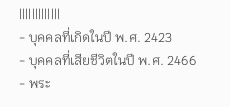|||||||||||||
- บุคคลที่เกิดในปี พ.ศ. 2423
- บุคคลที่เสียชีวิตในปี พ.ศ. 2466
- พระ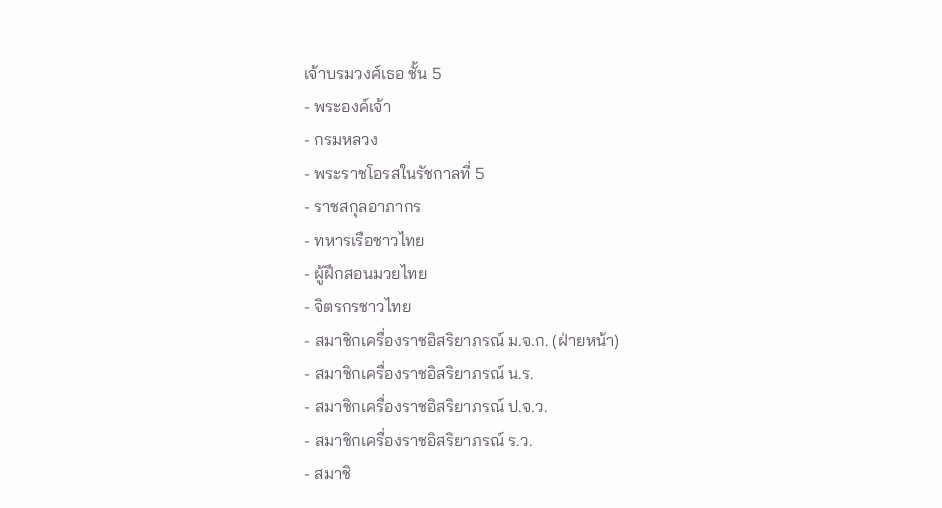เจ้าบรมวงศ์เธอ ชั้น 5
- พระองค์เจ้า
- กรมหลวง
- พระราชโอรสในรัชกาลที่ 5
- ราชสกุลอาภากร
- ทหารเรือชาวไทย
- ผู้ฝึกสอนมวยไทย
- จิตรกรชาวไทย
- สมาชิกเครื่องราชอิสริยาภรณ์ ม.จ.ก. (ฝ่ายหน้า)
- สมาชิกเครื่องราชอิสริยาภรณ์ น.ร.
- สมาชิกเครื่องราชอิสริยาภรณ์ ป.จ.ว.
- สมาชิกเครื่องราชอิสริยาภรณ์ ร.ว.
- สมาชิ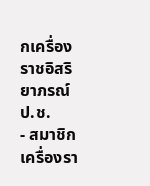กเครื่องราชอิสริยาภรณ์ ป.ช.
- สมาชิกเครื่องรา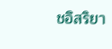ชอิสริยา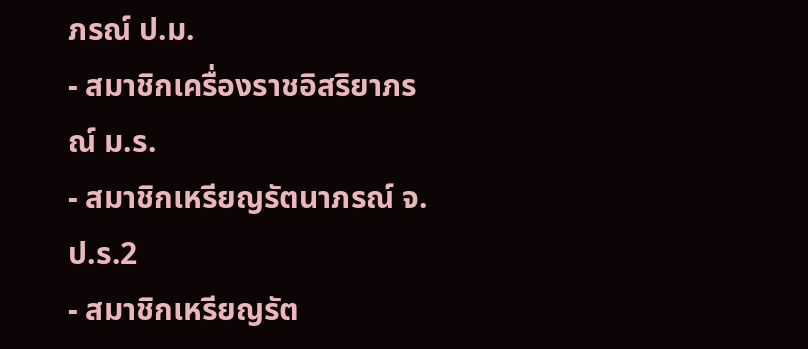ภรณ์ ป.ม.
- สมาชิกเครื่องราชอิสริยาภรณ์ ม.ร.
- สมาชิกเหรียญรัตนาภรณ์ จ.ป.ร.2
- สมาชิกเหรียญรัต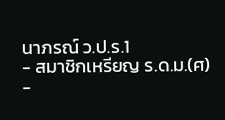นาภรณ์ ว.ป.ร.1
- สมาชิกเหรียญ ร.ด.ม.(ศ)
-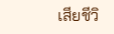เสียชีวิ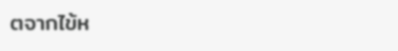ตจากไข้ห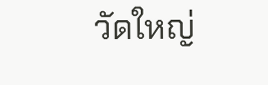วัดใหญ่